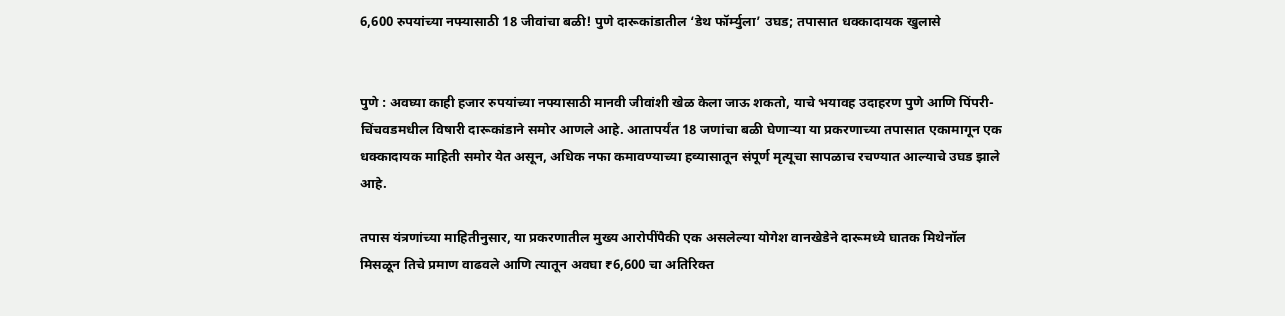6,600 रुपयांच्या नफ्यासाठी 18 जीवांचा बळी! पुणे दारूकांडातील ‘डेथ फॉर्म्युला’ उघड; तपासात धक्कादायक खुलासे


पुणे : अवघ्या काही हजार रुपयांच्या नफ्यासाठी मानवी जीवांशी खेळ केला जाऊ शकतो, याचे भयावह उदाहरण पुणे आणि पिंपरी-चिंचवडमधील विषारी दारूकांडाने समोर आणले आहे. आतापर्यंत 18 जणांचा बळी घेणाऱ्या या प्रकरणाच्या तपासात एकामागून एक धक्कादायक माहिती समोर येत असून, अधिक नफा कमावण्याच्या हव्यासातून संपूर्ण मृत्यूचा सापळाच रचण्यात आल्याचे उघड झाले आहे.

तपास यंत्रणांच्या माहितीनुसार, या प्रकरणातील मुख्य आरोपींपैकी एक असलेल्या योगेश वानखेडेने दारूमध्ये घातक मिथेनॉल मिसळून तिचे प्रमाण वाढवले आणि त्यातून अवघा ₹6,600 चा अतिरिक्त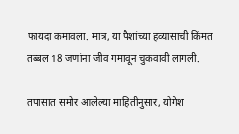फायदा कमावला. मात्र, या पैशांच्या हव्यासाची किंमत तब्बल 18 जणांना जीव गमावून चुकवावी लागली.

तपासात समोर आलेल्या माहितीनुसार, योगेश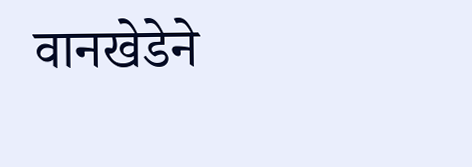वानखेडेने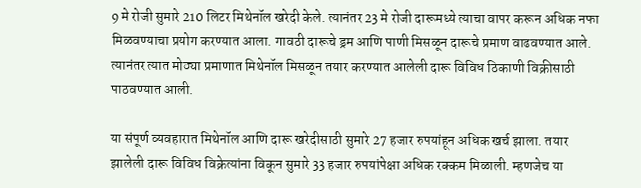9 मे रोजी सुमारे 210 लिटर मिथेनॉल खरेदी केले. त्यानंतर 23 मे रोजी दारूमध्ये त्याचा वापर करून अधिक नफा मिळवण्याचा प्रयोग करण्यात आला. गावठी दारूचे ड्रम आणि पाणी मिसळून दारूचे प्रमाण वाढवण्यात आले. त्यानंतर त्यात मोठ्या प्रमाणात मिथेनॉल मिसळून तयार करण्यात आलेली दारू विविध ठिकाणी विक्रीसाठी पाठवण्यात आली.

या संपूर्ण व्यवहारात मिथेनॉल आणि दारू खरेदीसाठी सुमारे 27 हजार रुपयांहून अधिक खर्च झाला. तयार झालेली दारू विविध विक्रेत्यांना विकून सुमारे 33 हजार रुपयांपेक्षा अधिक रक्कम मिळाली. म्हणजेच या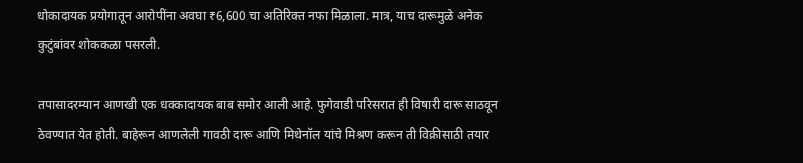धोकादायक प्रयोगातून आरोपींना अवघा ₹6,600 चा अतिरिक्त नफा मिळाला. मात्र, याच दारूमुळे अनेक कुटुंबांवर शोककळा पसरली.

तपासादरम्यान आणखी एक धक्कादायक बाब समोर आली आहे. फुगेवाडी परिसरात ही विषारी दारू साठवून ठेवण्यात येत होती. बाहेरून आणलेली गावठी दारू आणि मिथेनॉल यांचे मिश्रण करून ती विक्रीसाठी तयार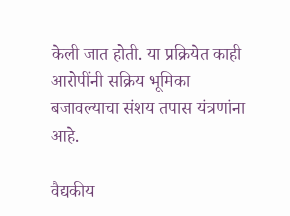केली जात होती. या प्रक्रियेत काही आरोपींनी सक्रिय भूमिका बजावल्याचा संशय तपास यंत्रणांना आहे.

वैद्यकीय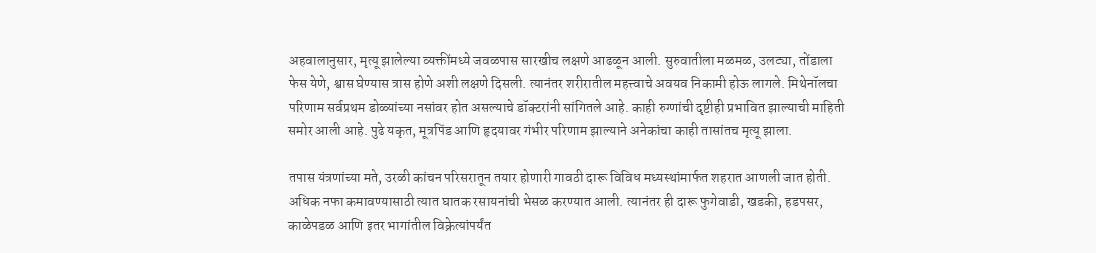अहवालानुसार, मृत्यू झालेल्या व्यक्तींमध्ये जवळपास सारखीच लक्षणे आढळून आली. सुरुवातीला मळमळ, उलट्या, तोंडाला फेस येणे, श्वास घेण्यास त्रास होणे अशी लक्षणे दिसली. त्यानंतर शरीरातील महत्त्वाचे अवयव निकामी होऊ लागले. मिथेनॉलचा परिणाम सर्वप्रथम डोळ्यांच्या नसांवर होत असल्याचे डॉक्टरांनी सांगितले आहे. काही रुग्णांची दृष्टीही प्रभावित झाल्याची माहिती समोर आली आहे. पुढे यकृत, मूत्रपिंड आणि हृदयावर गंभीर परिणाम झाल्याने अनेकांचा काही तासांतच मृत्यू झाला.

तपास यंत्रणांच्या मते, उरळी कांचन परिसरातून तयार होणारी गावठी दारू विविध मध्यस्थांमार्फत शहरात आणली जात होती. अधिक नफा कमावण्यासाठी त्यात घातक रसायनांची भेसळ करण्यात आली. त्यानंतर ही दारू फुगेवाडी, खडकी, हडपसर, काळेपडळ आणि इतर भागांतील विक्रेत्यांपर्यंत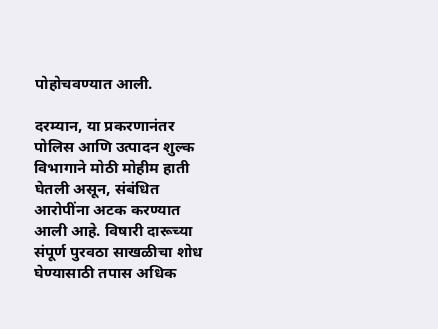पोहोचवण्यात आली.

दरम्यान, या प्रकरणानंतर पोलिस आणि उत्पादन शुल्क विभागाने मोठी मोहीम हाती घेतली असून, संबंधित आरोपींना अटक करण्यात आली आहे. विषारी दारूच्या संपूर्ण पुरवठा साखळीचा शोध घेण्यासाठी तपास अधिक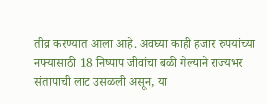तीव्र करण्यात आला आहे. अवघ्या काही हजार रुपयांच्या नफ्यासाठी 18 निष्पाप जीवांचा बळी गेल्याने राज्यभर संतापाची लाट उसळली असून, या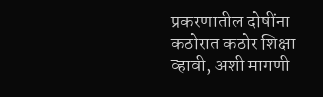प्रकरणातील दोषींना कठोरात कठोर शिक्षा व्हावी, अशी मागणी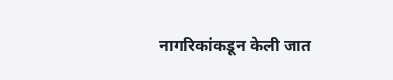नागरिकांकडून केली जात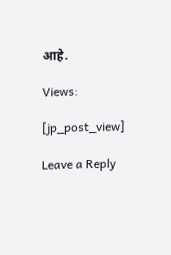आहे.

Views:

[jp_post_view]

Leave a Reply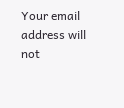Your email address will not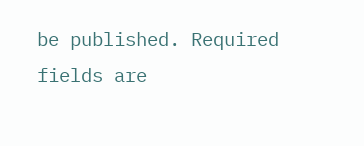be published. Required fields are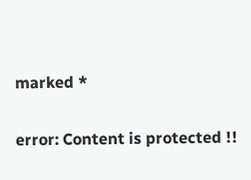marked *

error: Content is protected !!